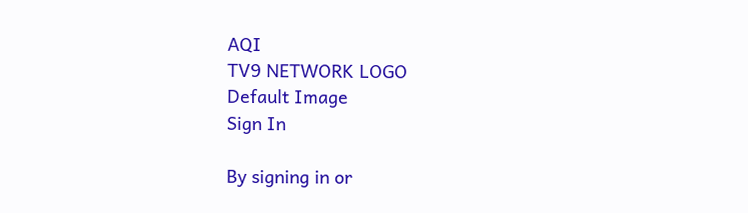AQI
TV9 NETWORK LOGO
Default Image
Sign In

By signing in or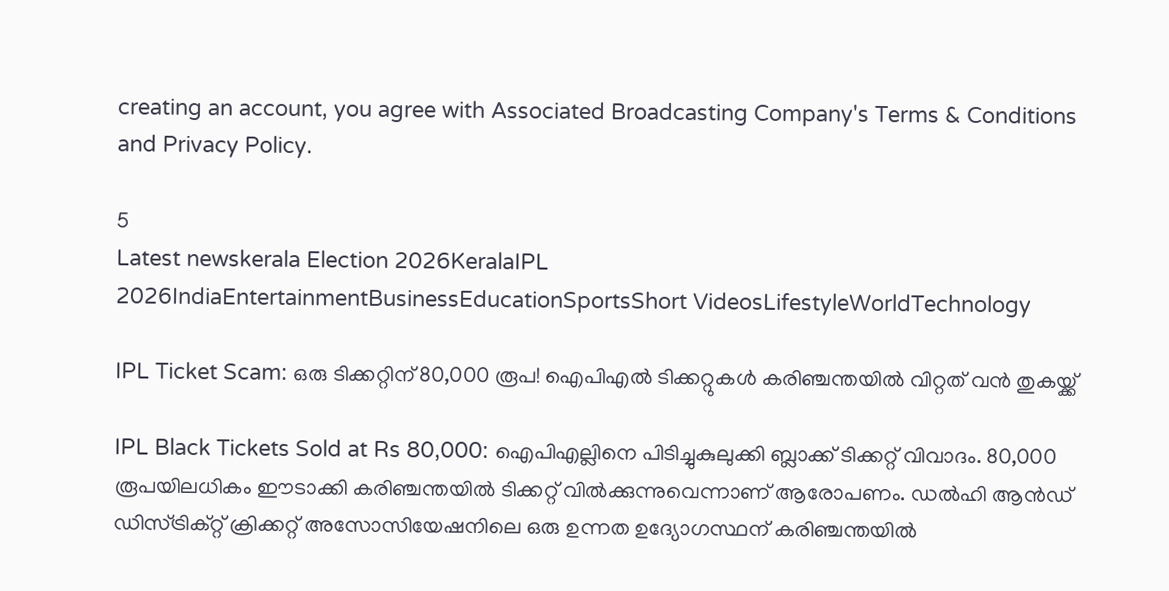creating an account, you agree with Associated Broadcasting Company's Terms & Conditions and Privacy Policy.

5
Latest newskerala Election 2026KeralaIPL 2026IndiaEntertainmentBusinessEducationSportsShort VideosLifestyleWorldTechnology

IPL Ticket Scam: ഒരു ടിക്കറ്റിന് 80,000 രൂപ! ഐപിഎൽ ടിക്കറ്റുകൾ കരിഞ്ചന്തയിൽ വിറ്റത് വന്‍ തുകയ്ക്ക്‌

IPL Black Tickets Sold at Rs 80,000: ഐപിഎല്ലിനെ പിടിച്ചുകുലുക്കി ബ്ലാക്ക് ടിക്കറ്റ് വിവാദം. 80,000 രൂപയിലധികം ഈടാക്കി കരിഞ്ചന്തയില്‍ ടിക്കറ്റ് വില്‍ക്കുന്നുവെന്നാണ് ആരോപണം. ഡൽഹി ആൻഡ് ഡിസ്ട്രിക്റ്റ് ക്രിക്കറ്റ് അസോസിയേഷനിലെ ഒരു ഉന്നത ഉദ്യോഗസ്ഥന് കരിഞ്ചന്തയിൽ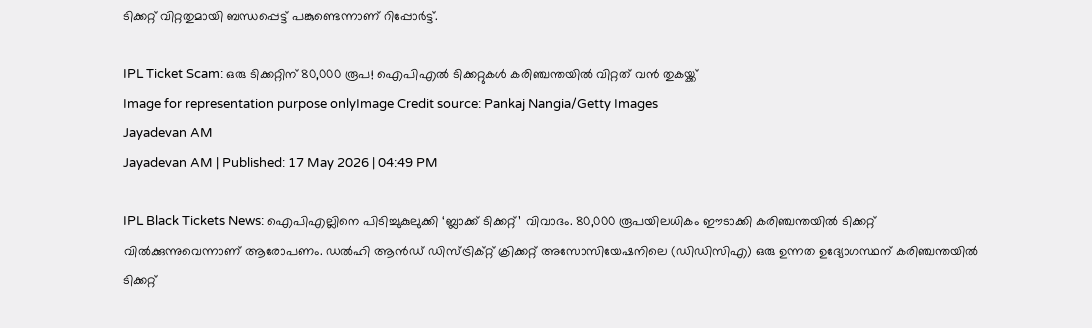ടിക്കറ്റ് വിറ്റതുമായി ബന്ധപ്പെട്ട് പങ്കുണ്ടെന്നാണ് റിപ്പോര്‍ട്ട്.

IPL Ticket Scam: ഒരു ടിക്കറ്റിന് 80,000 രൂപ! ഐപിഎൽ ടിക്കറ്റുകൾ കരിഞ്ചന്തയിൽ വിറ്റത് വന്‍ തുകയ്ക്ക്‌
Image for representation purpose onlyImage Credit source: Pankaj Nangia/Getty Images
Jayadevan AM
Jayadevan AM | Published: 17 May 2026 | 04:49 PM

IPL Black Tickets News: ഐപിഎല്ലിനെ പിടിച്ചുകുലുക്കി ‘ബ്ലാക്ക് ടിക്കറ്റ്’ വിവാദം. 80,000 രൂപയിലധികം ഈടാക്കി കരിഞ്ചന്തയില്‍ ടിക്കറ്റ് വില്‍ക്കുന്നുവെന്നാണ് ആരോപണം. ഡൽഹി ആൻഡ് ഡിസ്ട്രിക്റ്റ് ക്രിക്കറ്റ് അസോസിയേഷനിലെ (ഡിഡിസിഎ) ഒരു ഉന്നത ഉദ്യോഗസ്ഥന് കരിഞ്ചന്തയിൽ ടിക്കറ്റ്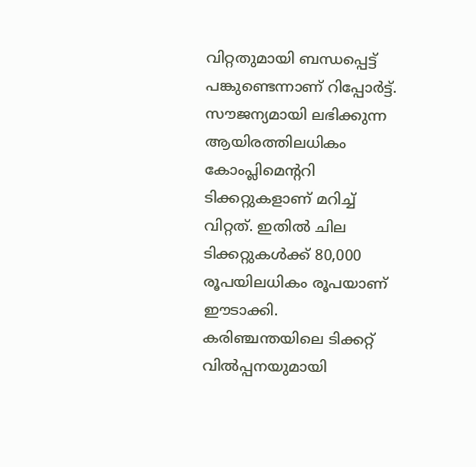വിറ്റതുമായി ബന്ധപ്പെട്ട് പങ്കുണ്ടെന്നാണ് റിപ്പോര്‍ട്ട്. സൗജന്യമായി ലഭിക്കുന്ന ആയിരത്തിലധികം കോംപ്ലിമെന്ററി ടിക്കറ്റുകളാണ് മറിച്ച് വിറ്റത്. ഇതിൽ ചില ടിക്കറ്റുകൾക്ക് 80,000 രൂപയിലധികം രൂപയാണ് ഈടാക്കി. കരിഞ്ചന്തയിലെ ടിക്കറ്റ് വിൽപ്പനയുമായി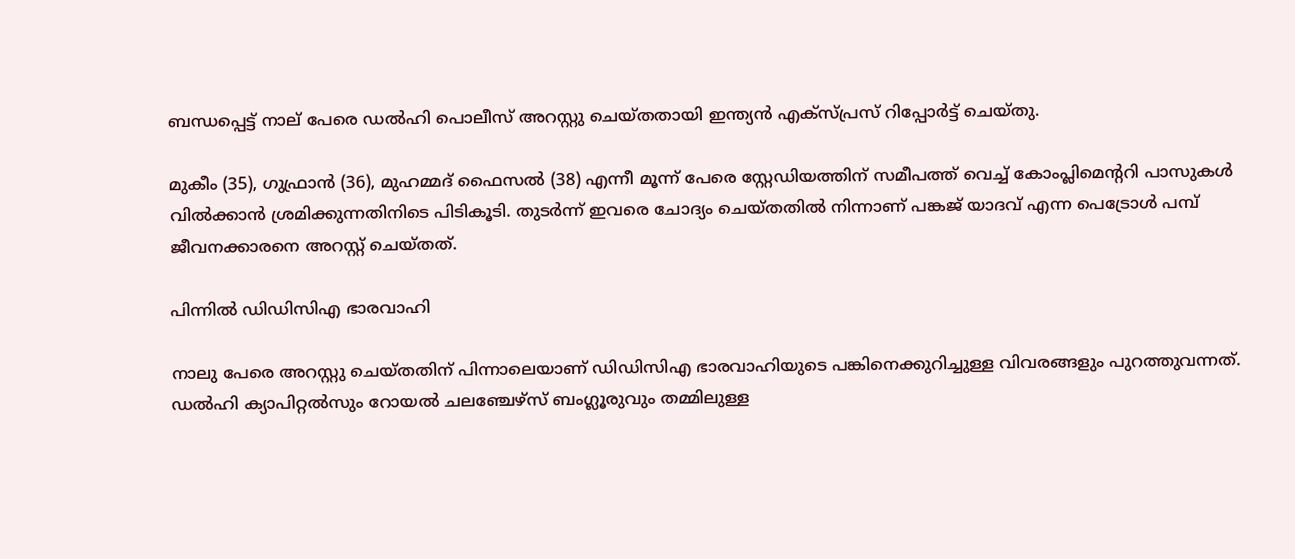ബന്ധപ്പെട്ട് നാല് പേരെ ഡൽഹി പൊലീസ് അറസ്റ്റു ചെയ്തതായി ഇന്ത്യന്‍ എക്‌സ്പ്രസ് റിപ്പോര്‍ട്ട് ചെയ്തു.

മുകീം (35), ഗുഫ്രാൻ (36), മുഹമ്മദ് ഫൈസൽ (38) എന്നീ മൂന്ന് പേരെ സ്റ്റേഡിയത്തിന് സമീപത്ത് വെച്ച് കോംപ്ലിമെന്ററി പാസുകൾ വിൽക്കാൻ ശ്രമിക്കുന്നതിനിടെ പിടികൂടി. തുടർന്ന് ഇവരെ ചോദ്യം ചെയ്തതിൽ നിന്നാണ് പങ്കജ് യാദവ് എന്ന പെട്രോൾ പമ്പ് ജീവനക്കാരനെ അറസ്റ്റ് ചെയ്തത്.

പിന്നില്‍ ഡിഡിസിഎ ഭാരവാഹി

നാലു പേരെ അറസ്റ്റു ചെയ്തതിന് പിന്നാലെയാണ് ഡിഡിസിഎ ഭാരവാഹിയുടെ പങ്കിനെക്കുറിച്ചുള്ള വിവരങ്ങളും പുറത്തുവന്നത്. ഡൽഹി ക്യാപിറ്റൽസും റോയൽ ചലഞ്ചേഴ്സ് ബംഗ്ലൂരുവും തമ്മിലുള്ള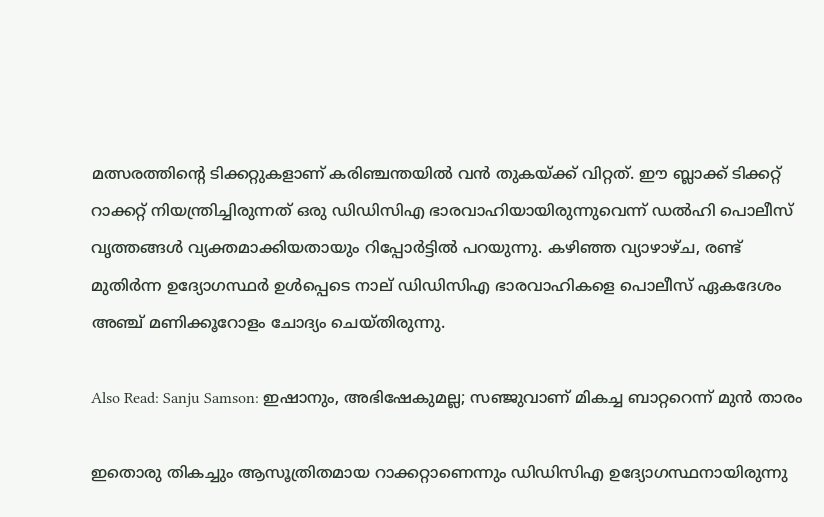മത്സരത്തിന്റെ ടിക്കറ്റുകളാണ് കരിഞ്ചന്തയില്‍ വന്‍ തുകയ്ക്ക് വിറ്റത്. ഈ ബ്ലാക്ക് ടിക്കറ്റ് റാക്കറ്റ് നിയന്ത്രിച്ചിരുന്നത് ഒരു ഡിഡിസിഎ ഭാരവാഹിയായിരുന്നുവെന്ന് ഡല്‍ഹി പൊലീസ് വൃത്തങ്ങള്‍ വ്യക്തമാക്കിയതായും റിപ്പോര്‍ട്ടില്‍ പറയുന്നു. കഴിഞ്ഞ വ്യാഴാഴ്ച, രണ്ട് മുതിർന്ന ഉദ്യോഗസ്ഥർ ഉൾപ്പെടെ നാല് ഡിഡിസിഎ ഭാരവാഹികളെ പൊലീസ് ഏകദേശം അഞ്ച് മണിക്കൂറോളം ചോദ്യം ചെയ്തിരുന്നു.

Also Read: Sanju Samson: ഇഷാനും, അഭിഷേകുമല്ല; സഞ്ജുവാണ് മികച്ച ബാറ്ററെന്ന് മുന്‍ താരം

ഇതൊരു തികച്ചും ആസൂത്രിതമായ റാക്കറ്റാണെന്നും ഡിഡിസിഎ ഉദ്യോഗസ്ഥനായിരുന്നു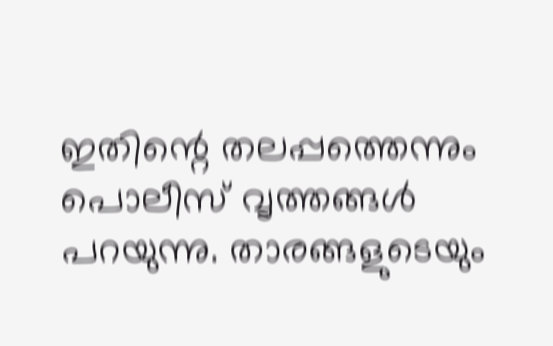ഇതിന്റെ തലപ്പത്തെന്നും പൊലീസ് വൃത്തങ്ങള്‍ പറയുന്നു. താരങ്ങളുടെയും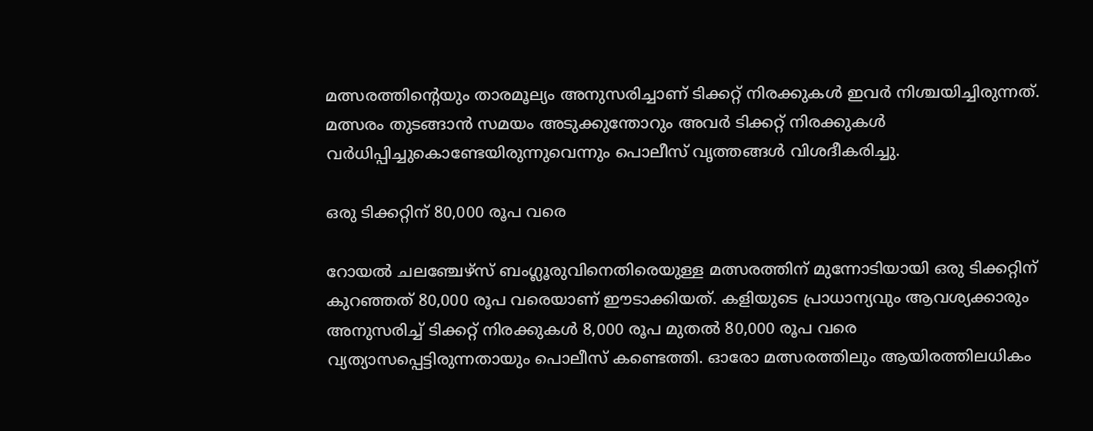മത്സരത്തിന്റെയും താരമൂല്യം അനുസരിച്ചാണ് ടിക്കറ്റ് നിരക്കുകൾ ഇവർ നിശ്ചയിച്ചിരുന്നത്. മത്സരം തുടങ്ങാൻ സമയം അടുക്കുന്തോറും അവർ ടിക്കറ്റ് നിരക്കുകൾ വര്‍ധിപ്പിച്ചുകൊണ്ടേയിരുന്നുവെന്നും പൊലീസ് വൃത്തങ്ങള്‍ വിശദീകരിച്ചു.

ഒരു ടിക്കറ്റിന് 80,000 രൂപ വരെ

റോയൽ ചലഞ്ചേഴ്സ് ബംഗ്ലൂരുവിനെതിരെയുള്ള മത്സരത്തിന് മുന്നോടിയായി ഒരു ടിക്കറ്റിന് കുറഞ്ഞത് 80,000 രൂപ വരെയാണ് ഈടാക്കിയത്. കളിയുടെ പ്രാധാന്യവും ആവശ്യക്കാരും അനുസരിച്ച് ടിക്കറ്റ് നിരക്കുകൾ 8,000 രൂപ മുതൽ 80,000 രൂപ വരെ വ്യത്യാസപ്പെട്ടിരുന്നതായും പൊലീസ് കണ്ടെത്തി. ഓരോ മത്സരത്തിലും ആയിരത്തിലധികം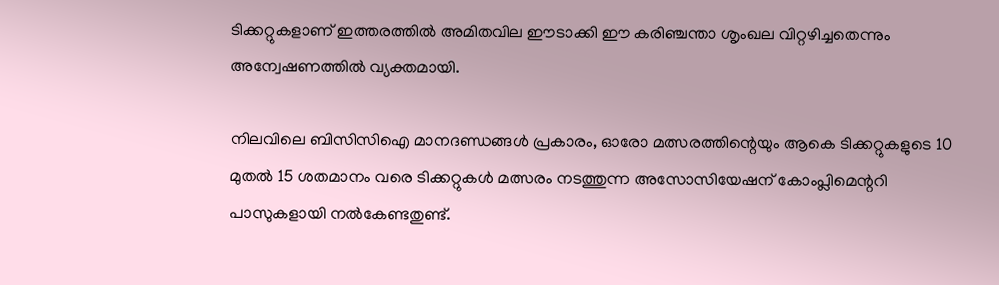ടിക്കറ്റുകളാണ് ഇത്തരത്തിൽ അമിതവില ഈടാക്കി ഈ കരിഞ്ചന്താ ശൃംഖല വിറ്റഴിച്ചതെന്നും അന്വേഷണത്തില്‍ വ്യക്തമായി.

നിലവിലെ ബിസിസിഐ മാനദണ്ഡങ്ങള്‍ പ്രകാരം, ഓരോ മത്സരത്തിന്റെയും ആകെ ടിക്കറ്റുകളുടെ 10 മുതൽ 15 ശതമാനം വരെ ടിക്കറ്റുകൾ മത്സരം നടത്തുന്ന അസോസിയേഷന് കോംപ്ലിമെന്ററി പാസുകളായി നൽകേണ്ടതുണ്ട്.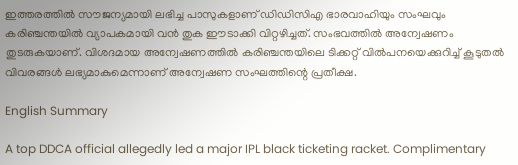ഇത്തരത്തില്‍ സൗജന്യമായി ലഭിച്ച പാസുകളാണ്‌ ഡിഡിസിഎ ഭാരവാഹിയും സംഘവും കരിഞ്ചന്തയില്‍ വ്യാപകമായി വന്‍ തുക ഈടാക്കി വിറ്റഴിച്ചത്. സംഭവത്തില്‍ അന്വേഷണം തുടരുകയാണ്. വിശദമായ അന്വേഷണത്തില്‍ കരിഞ്ചന്തയിലെ ടിക്കറ്റ് വില്‍പനയെക്കുറിച്ച് കൂടുതല്‍ വിവരങ്ങള്‍ ലഭ്യമാകുമെന്നാണ് അന്വേഷണ സംഘത്തിന്റെ പ്രതീക്ഷ.

English Summary

A top DDCA official allegedly led a major IPL black ticketing racket. Complimentary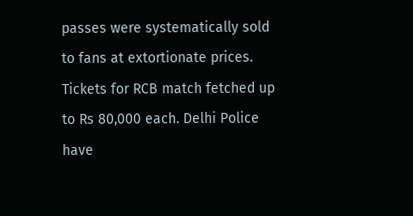passes were systematically sold to fans at extortionate prices. Tickets for RCB match fetched up to Rs 80,000 each. Delhi Police have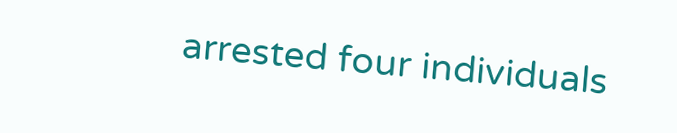arrested four individuals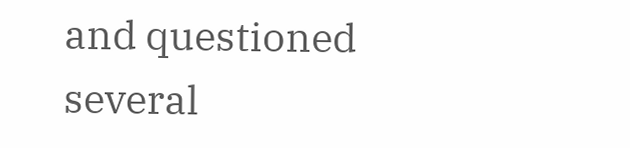and questioned several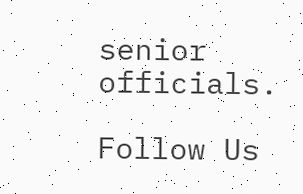senior officials.

Follow Us